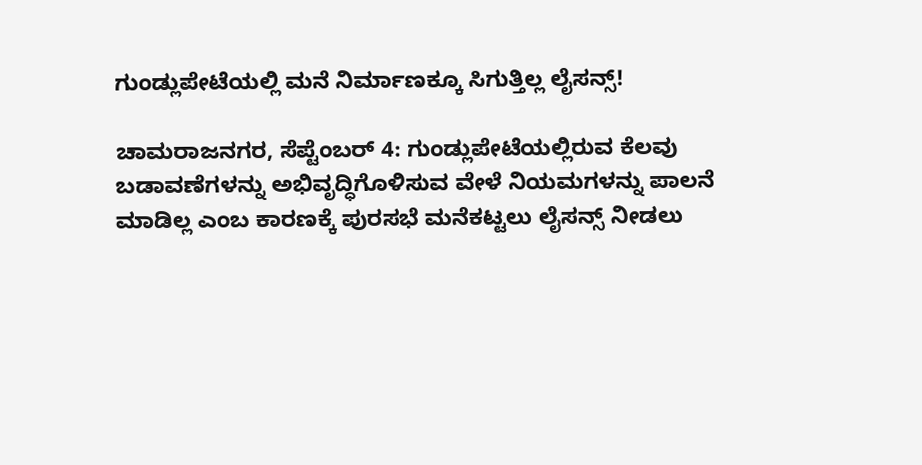ಗುಂಡ್ಲುಪೇಟೆಯಲ್ಲಿ ಮನೆ ನಿರ್ಮಾಣಕ್ಕೂ ಸಿಗುತ್ತಿಲ್ಲ ಲೈಸನ್ಸ್!

ಚಾಮರಾಜನಗರ, ಸೆಪ್ಟೆಂಬರ್ 4: ಗುಂಡ್ಲುಪೇಟೆಯಲ್ಲಿರುವ ಕೆಲವು ಬಡಾವಣೆಗಳನ್ನು ಅಭಿವೃದ್ಧಿಗೊಳಿಸುವ ವೇಳೆ ನಿಯಮಗಳನ್ನು ಪಾಲನೆ ಮಾಡಿಲ್ಲ ಎಂಬ ಕಾರಣಕ್ಕೆ ಪುರಸಭೆ ಮನೆಕಟ್ಟಲು ಲೈಸನ್ಸ್ ನೀಡಲು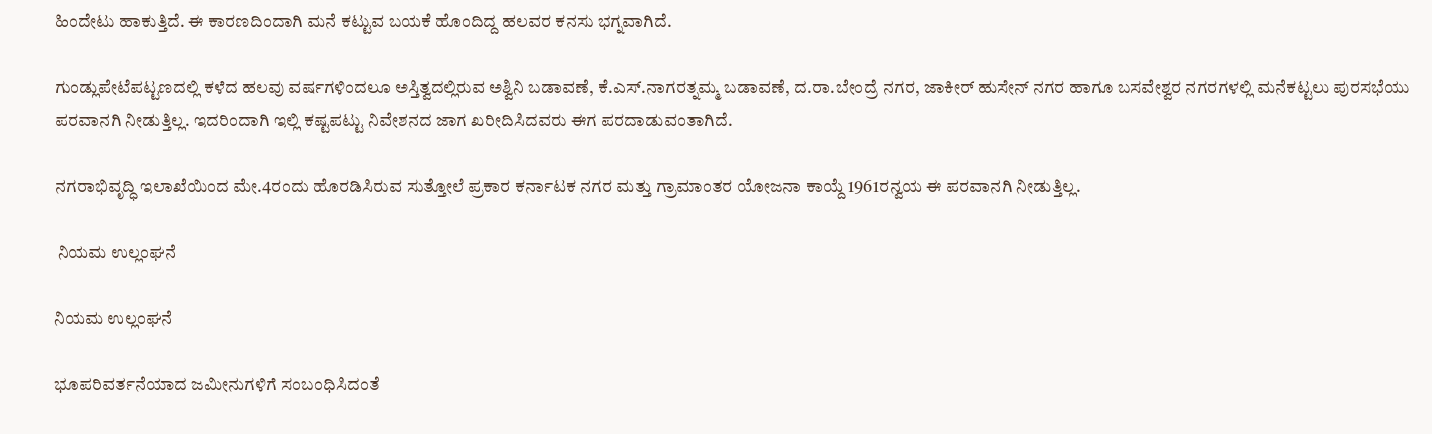ಹಿಂದೇಟು ಹಾಕುತ್ತಿದೆ. ಈ ಕಾರಣದಿಂದಾಗಿ ಮನೆ ಕಟ್ಟುವ ಬಯಕೆ ಹೊಂದಿದ್ದ ಹಲವರ ಕನಸು ಭಗ್ನವಾಗಿದೆ.

ಗುಂಡ್ಲುಪೇಟೆಪಟ್ಟಣದಲ್ಲಿ ಕಳೆದ ಹಲವು ವರ್ಷಗಳಿಂದಲೂ ಅಸ್ತಿತ್ವದಲ್ಲಿರುವ ಅಶ್ವಿನಿ ಬಡಾವಣೆ, ಕೆ.ಎಸ್.ನಾಗರತ್ನಮ್ಮ ಬಡಾವಣೆ, ದ.ರಾ.ಬೇಂದ್ರೆ ನಗರ, ಜಾಕೀರ್ ಹುಸೇನ್ ನಗರ ಹಾಗೂ ಬಸವೇಶ್ವರ ನಗರಗಳಲ್ಲಿ ಮನೆಕಟ್ಟಲು ಪುರಸಭೆಯು ಪರವಾನಗಿ ನೀಡುತ್ತಿಲ್ಲ. ಇದರಿಂದಾಗಿ ಇಲ್ಲಿ ಕಷ್ಟಪಟ್ಟು ನಿವೇಶನದ ಜಾಗ ಖರೀದಿಸಿದವರು ಈಗ ಪರದಾಡುವಂತಾಗಿದೆ.

ನಗರಾಭಿವೃದ್ಧಿ ಇಲಾಖೆಯಿಂದ ಮೇ.4ರಂದು ಹೊರಡಿಸಿರುವ ಸುತ್ತೋಲೆ ಪ್ರಕಾರ ಕರ್ನಾಟಕ ನಗರ ಮತ್ತು ಗ್ರಾಮಾಂತರ ಯೋಜನಾ ಕಾಯ್ದೆ 1961ರನ್ವಯ ಈ ಪರವಾನಗಿ ನೀಡುತ್ತಿಲ್ಲ.

 ನಿಯಮ ಉಲ್ಲಂಘನೆ

ನಿಯಮ ಉಲ್ಲಂಘನೆ

ಭೂಪರಿವರ್ತನೆಯಾದ ಜಮೀನುಗಳಿಗೆ ಸಂಬಂಧಿಸಿದಂತೆ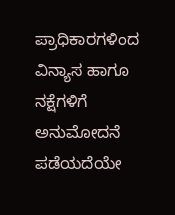ಪ್ರಾಧಿಕಾರಗಳಿಂದ ವಿನ್ಯಾಸ ಹಾಗೂ ನಕ್ಷೆಗಳಿಗೆ ಅನುಮೋದನೆ ಪಡೆಯದೆಯೇ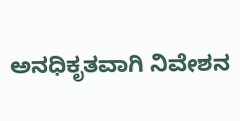ಅನಧಿಕೃತವಾಗಿ ನಿವೇಶನ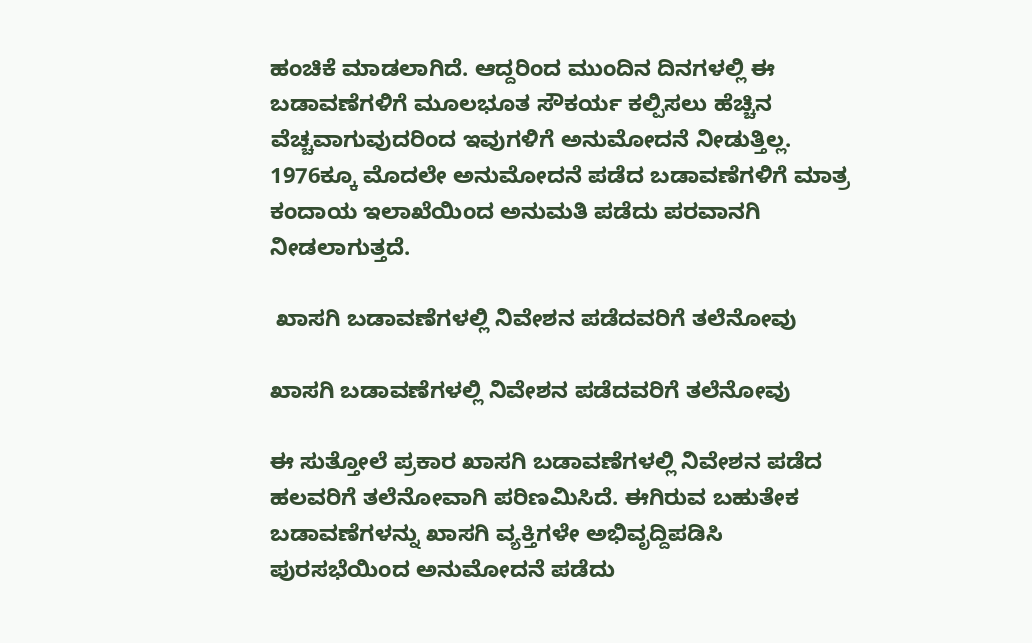ಹಂಚಿಕೆ ಮಾಡಲಾಗಿದೆ. ಆದ್ದರಿಂದ ಮುಂದಿನ ದಿನಗಳಲ್ಲಿ ಈ ಬಡಾವಣೆಗಳಿಗೆ ಮೂಲಭೂತ ಸೌಕರ್ಯ ಕಲ್ಪಿಸಲು ಹೆಚ್ಚಿನ ವೆಚ್ಚವಾಗುವುದರಿಂದ ಇವುಗಳಿಗೆ ಅನುಮೋದನೆ ನೀಡುತ್ತಿಲ್ಲ. 1976ಕ್ಕೂ ಮೊದಲೇ ಅನುಮೋದನೆ ಪಡೆದ ಬಡಾವಣೆಗಳಿಗೆ ಮಾತ್ರ ಕಂದಾಯ ಇಲಾಖೆಯಿಂದ ಅನುಮತಿ ಪಡೆದು ಪರವಾನಗಿ ನೀಡಲಾಗುತ್ತದೆ.

 ಖಾಸಗಿ ಬಡಾವಣೆಗಳಲ್ಲಿ ನಿವೇಶನ ಪಡೆದವರಿಗೆ ತಲೆನೋವು

ಖಾಸಗಿ ಬಡಾವಣೆಗಳಲ್ಲಿ ನಿವೇಶನ ಪಡೆದವರಿಗೆ ತಲೆನೋವು

ಈ ಸುತ್ತೋಲೆ ಪ್ರಕಾರ ಖಾಸಗಿ ಬಡಾವಣೆಗಳಲ್ಲಿ ನಿವೇಶನ ಪಡೆದ ಹಲವರಿಗೆ ತಲೆನೋವಾಗಿ ಪರಿಣಮಿಸಿದೆ. ಈಗಿರುವ ಬಹುತೇಕ ಬಡಾವಣೆಗಳನ್ನು ಖಾಸಗಿ ವ್ಯಕ್ತಿಗಳೇ ಅಭಿವೃದ್ದಿಪಡಿಸಿ ಪುರಸಭೆಯಿಂದ ಅನುಮೋದನೆ ಪಡೆದು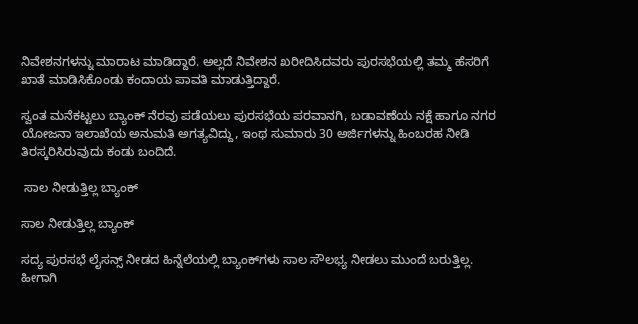ನಿವೇಶನಗಳನ್ನು ಮಾರಾಟ ಮಾಡಿದ್ದಾರೆ. ಅಲ್ಲದೆ ನಿವೇಶನ ಖರೀದಿಸಿದವರು ಪುರಸಭೆಯಲ್ಲಿ ತಮ್ಮ ಹೆಸರಿಗೆ ಖಾತೆ ಮಾಡಿಸಿಕೊಂಡು ಕಂದಾಯ ಪಾವತಿ ಮಾಡುತ್ತಿದ್ದಾರೆ.

ಸ್ವಂತ ಮನೆಕಟ್ಟಲು ಬ್ಯಾಂಕ್ ನೆರವು ಪಡೆಯಲು ಪುರಸಭೆಯ ಪರವಾನಗಿ, ಬಡಾವಣೆಯ ನಕ್ಷೆ ಹಾಗೂ ನಗರ ಯೋಜನಾ ಇಲಾಖೆಯ ಅನುಮತಿ ಅಗತ್ಯವಿದ್ದು, ಇಂಥ ಸುಮಾರು 30 ಅರ್ಜಿಗಳನ್ನು ಹಿಂಬರಹ ನೀಡಿ ತಿರಸ್ಕರಿಸಿರುವುದು ಕಂಡು ಬಂದಿದೆ.

 ಸಾಲ ನೀಡುತ್ತಿಲ್ಲ ಬ್ಯಾಂಕ್

ಸಾಲ ನೀಡುತ್ತಿಲ್ಲ ಬ್ಯಾಂಕ್

ಸದ್ಯ ಪುರಸಭೆ ಲೈಸನ್ಸ್ ನೀಡದ ಹಿನ್ನೆಲೆಯಲ್ಲಿ ಬ್ಯಾಂಕ್‍ಗಳು ಸಾಲ ಸೌಲಭ್ಯ ನೀಡಲು ಮುಂದೆ ಬರುತ್ತಿಲ್ಲ. ಹೀಗಾಗಿ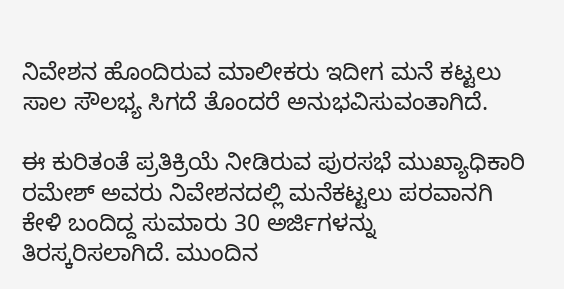ನಿವೇಶನ ಹೊಂದಿರುವ ಮಾಲೀಕರು ಇದೀಗ ಮನೆ ಕಟ್ಟಲು ಸಾಲ ಸೌಲಭ್ಯ ಸಿಗದೆ ತೊಂದರೆ ಅನುಭವಿಸುವಂತಾಗಿದೆ.

ಈ ಕುರಿತಂತೆ ಪ್ರತಿಕ್ರಿಯೆ ನೀಡಿರುವ ಪುರಸಭೆ ಮುಖ್ಯಾಧಿಕಾರಿ ರಮೇಶ್ ಅವರು ನಿವೇಶನದಲ್ಲಿ ಮನೆಕಟ್ಟಲು ಪರವಾನಗಿ ಕೇಳಿ ಬಂದಿದ್ದ ಸುಮಾರು 30 ಅರ್ಜಿಗಳನ್ನು ತಿರಸ್ಕರಿಸಲಾಗಿದೆ. ಮುಂದಿನ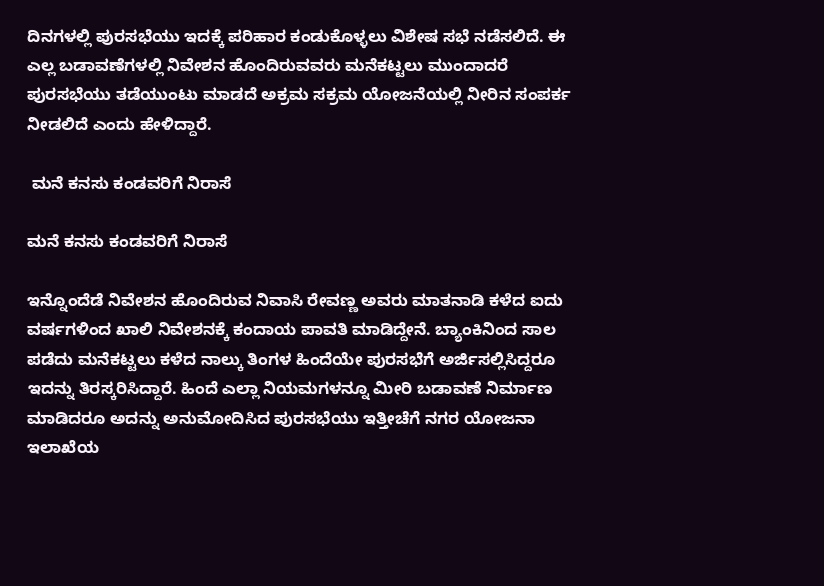ದಿನಗಳಲ್ಲಿ ಪುರಸಭೆಯು ಇದಕ್ಕೆ ಪರಿಹಾರ ಕಂಡುಕೊಳ್ಳಲು ವಿಶೇಷ ಸಭೆ ನಡೆಸಲಿದೆ. ಈ ಎಲ್ಲ ಬಡಾವಣೆಗಳಲ್ಲಿ ನಿವೇಶನ ಹೊಂದಿರುವವರು ಮನೆಕಟ್ಟಲು ಮುಂದಾದರೆ ಪುರಸಭೆಯು ತಡೆಯುಂಟು ಮಾಡದೆ ಅಕ್ರಮ ಸಕ್ರಮ ಯೋಜನೆಯಲ್ಲಿ ನೀರಿನ ಸಂಪರ್ಕ ನೀಡಲಿದೆ ಎಂದು ಹೇಳಿದ್ದಾರೆ.

 ಮನೆ ಕನಸು ಕಂಡವರಿಗೆ ನಿರಾಸೆ

ಮನೆ ಕನಸು ಕಂಡವರಿಗೆ ನಿರಾಸೆ

ಇನ್ನೊಂದೆಡೆ ನಿವೇಶನ ಹೊಂದಿರುವ ನಿವಾಸಿ ರೇವಣ್ಣ ಅವರು ಮಾತನಾಡಿ ಕಳೆದ ಐದು ವರ್ಷಗಳಿಂದ ಖಾಲಿ ನಿವೇಶನಕ್ಕೆ ಕಂದಾಯ ಪಾವತಿ ಮಾಡಿದ್ದೇನೆ. ಬ್ಯಾಂಕಿನಿಂದ ಸಾಲ ಪಡೆದು ಮನೆಕಟ್ಟಲು ಕಳೆದ ನಾಲ್ಕು ತಿಂಗಳ ಹಿಂದೆಯೇ ಪುರಸಭೆಗೆ ಅರ್ಜಿಸಲ್ಲಿಸಿದ್ದರೂ ಇದನ್ನು ತಿರಸ್ಕರಿಸಿದ್ದಾರೆ. ಹಿಂದೆ ಎಲ್ಲಾ ನಿಯಮಗಳನ್ನೂ ಮೀರಿ ಬಡಾವಣೆ ನಿರ್ಮಾಣ ಮಾಡಿದರೂ ಅದನ್ನು ಅನುಮೋದಿಸಿದ ಪುರಸಭೆಯು ಇತ್ತೀಚೆಗೆ ನಗರ ಯೋಜನಾ ಇಲಾಖೆಯ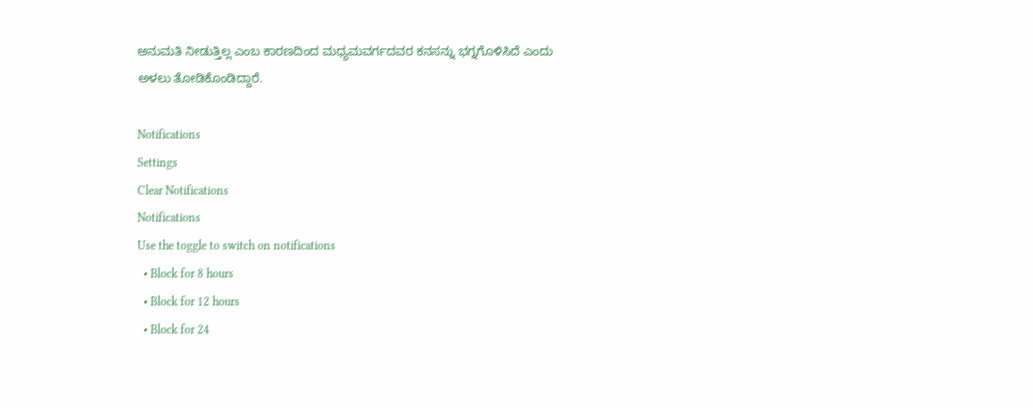ಅನುಮತಿ ನೀಡುತ್ತಿಲ್ಲ ಎಂಬ ಕಾರಣದಿಂದ ಮಧ್ಯಮವರ್ಗದವರ ಕನಸನ್ನು ಭಗ್ನಗೊಳಿಸಿದೆ ಎಂದು ಅಳಲು ತೋಡಿಕೊಂಡಿದ್ದಾರೆ.

Notifications
Settings
Clear Notifications
Notifications
Use the toggle to switch on notifications
  • Block for 8 hours
  • Block for 12 hours
  • Block for 24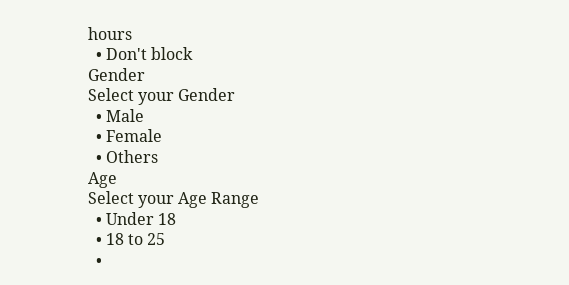hours
  • Don't block
Gender
Select your Gender
  • Male
  • Female
  • Others
Age
Select your Age Range
  • Under 18
  • 18 to 25
  •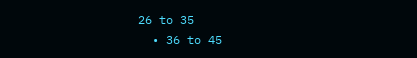26 to 35
  • 36 to 45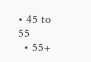• 45 to 55
  • 55+